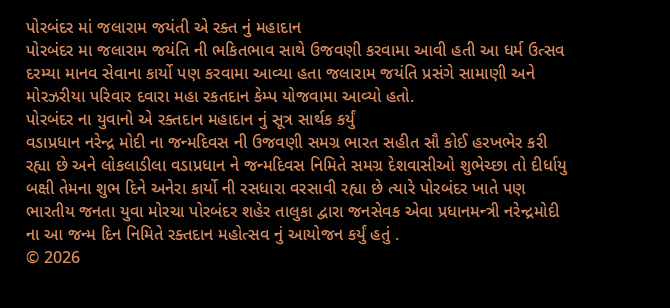પોરબંદર માં જલારામ જયંતી એ રક્ત નું મહાદાન
પોરબંદર મા જલારામ જયંતિ ની ભકિતભાવ સાથે ઉજવણી કરવામા આવી હતી આ ધર્મ ઉત્સવ દરમ્યા માનવ સેવાના કાર્યો પણ કરવામા આવ્યા હતા જલારામ જયંતિ પ્રસંગે સામાણી અને મોરઝરીયા પરિવાર દવારા મહા રકતદાન કેમ્પ યોજવામા આવ્યો હતો.
પોરબંદર ના યુવાનો એ રક્તદાન મહાદાન નું સૂત્ર સાર્થક કર્યું
વડાપ્રધાન નરેન્દ્ર મોદી ના જન્મદિવસ ની ઉજવણી સમગ્ર ભારત સહીત સૌ કોઈ હરખભેર કરી રહ્યા છે અને લોકલાડીલા વડાપ્રધાન ને જન્મદિવસ નિમિતે સમગ્ર દેશવાસીઓ શુભેચ્છા તો દીર્ધાયુ બક્ષી તેમના શુભ દિને અનેરા કાર્યો ની રસધારા વરસાવી રહ્યા છે ત્યારે પોરબંદર ખાતે પણ ભારતીય જનતા યુવા મોરચા પોરબંદર શહેર તાલુકા દ્વારા જનસેવક એવા પ્રધાનમન્ત્રી નરેન્દ્રમોદી ના આ જન્મ દિન નિમિતે રક્તદાન મહોત્સવ નું આયોજન કર્યું હતું .
© 2026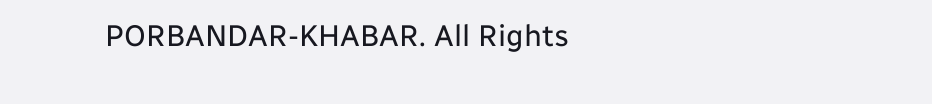PORBANDAR-KHABAR. All Rights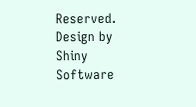Reserved. Design by Shiny Software